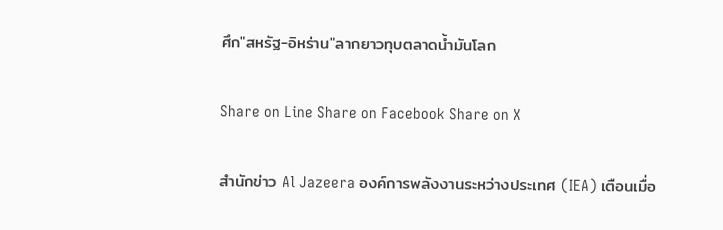ศึก"สหรัฐ-อิหร่าน"ลากยาวทุบตลาดน้ำมันโลก

Share on Line Share on Facebook Share on X

สำนักข่าว Al Jazeera องค์การพลังงานระหว่างประเทศ (IEA) เตือนเมื่อ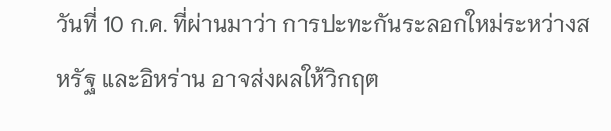วันที่ 10 ก.ค. ที่ผ่านมาว่า การปะทะกันระลอกใหม่ระหว่างสหรัฐ และอิหร่าน อาจส่งผลให้วิกฤต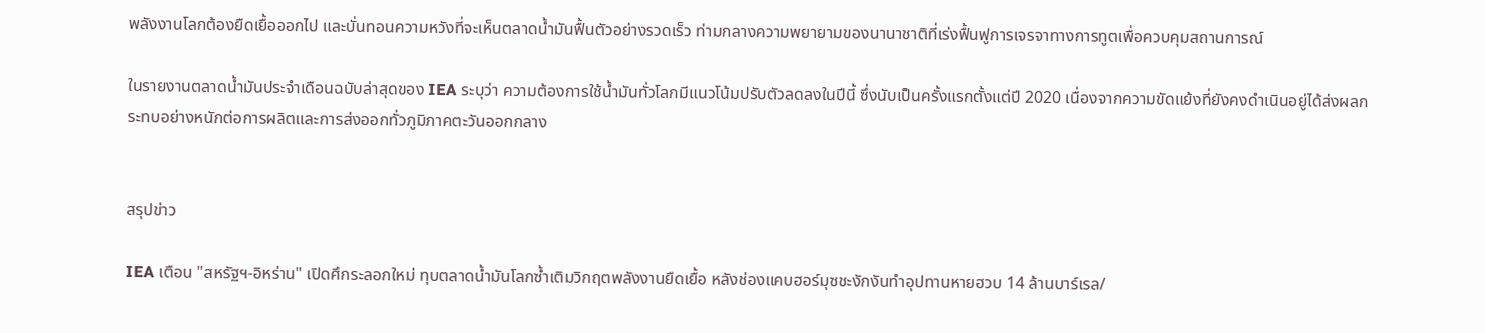พลังงานโลกต้องยืดเยื้อออกไป และบั่นทอนความหวังที่จะเห็นตลาดน้ำมันฟื้นตัวอย่างรวดเร็ว ท่ามกลางความพยายามของนานาชาติที่เร่งฟื้นฟูการเจรจาทางการทูตเพื่อควบคุมสถานการณ์

ในรายงานตลาดน้ำมันประจำเดือนฉบับล่าสุดของ IEA ระบุว่า ความต้องการใช้น้ำมันทั่วโลกมีแนวโน้มปรับตัวลดลงในปีนี้ ซึ่งนับเป็นครั้งแรกตั้งแต่ปี 2020 เนื่องจากความขัดแย้งที่ยังคงดำเนินอยู่ได้ส่งผลกระทบอย่างหนักต่อการผลิตและการส่งออกทั่วภูมิภาคตะวันออกกลาง


สรุปข่าว

IEA เตือน "สหรัฐฯ-อิหร่าน" เปิดศึกระลอกใหม่ ทุบตลาดน้ำมันโลกซ้ำเติมวิกฤตพลังงานยืดเยื้อ หลังช่องแคบฮอร์มุซชะงักงันทำอุปทานหายฮวบ 14 ล้านบาร์เรล/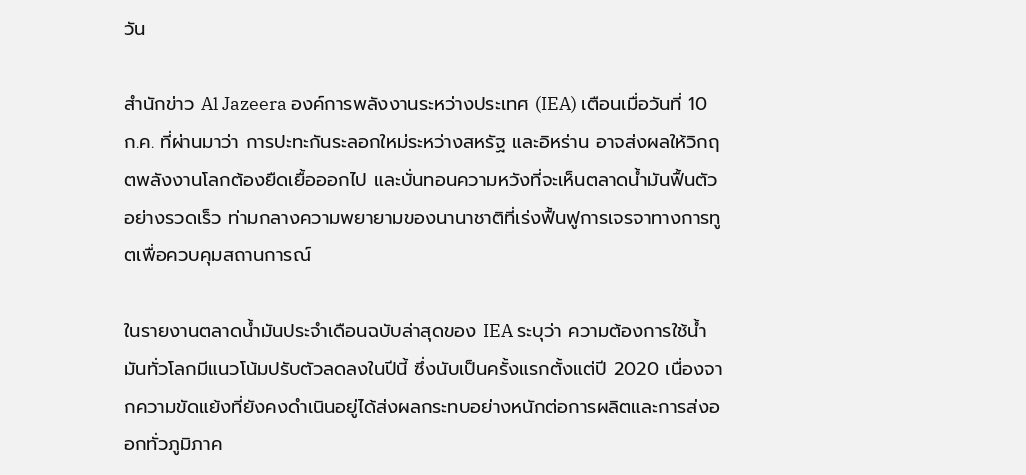วัน

สำนักข่าว Al Jazeera องค์การพลังงานระหว่างประเทศ (IEA) เตือนเมื่อวันที่ 10 ก.ค. ที่ผ่านมาว่า การปะทะกันระลอกใหม่ระหว่างสหรัฐ และอิหร่าน อาจส่งผลให้วิกฤตพลังงานโลกต้องยืดเยื้อออกไป และบั่นทอนความหวังที่จะเห็นตลาดน้ำมันฟื้นตัวอย่างรวดเร็ว ท่ามกลางความพยายามของนานาชาติที่เร่งฟื้นฟูการเจรจาทางการทูตเพื่อควบคุมสถานการณ์

ในรายงานตลาดน้ำมันประจำเดือนฉบับล่าสุดของ IEA ระบุว่า ความต้องการใช้น้ำมันทั่วโลกมีแนวโน้มปรับตัวลดลงในปีนี้ ซึ่งนับเป็นครั้งแรกตั้งแต่ปี 2020 เนื่องจากความขัดแย้งที่ยังคงดำเนินอยู่ได้ส่งผลกระทบอย่างหนักต่อการผลิตและการส่งออกทั่วภูมิภาค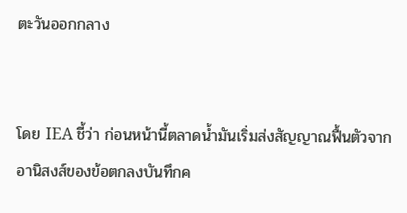ตะวันออกกลาง


โดย IEA ชี้ว่า ก่อนหน้านี้ตลาดน้ำมันเริ่มส่งสัญญาณฟื้นตัวจากอานิสงส์ของข้อตกลงบันทึกค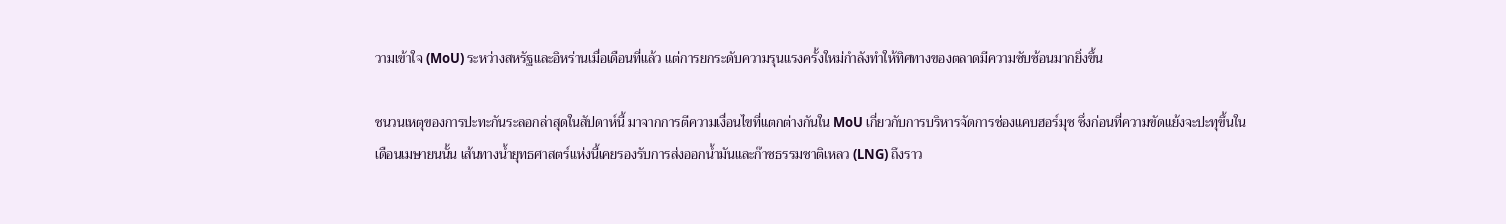วามเข้าใจ (MoU) ระหว่างสหรัฐและอิหร่านเมื่อเดือนที่แล้ว แต่การยกระดับความรุนแรงครั้งใหม่กำลังทำให้ทิศทางของตลาดมีความซับซ้อนมากยิ่งขึ้น

ชนวนเหตุของการปะทะกันระลอกล่าสุดในสัปดาห์นี้ มาจากการตีความเงื่อนไขที่แตกต่างกันใน MoU เกี่ยวกับการบริหารจัดการช่องแคบฮอร์มุซ ซึ่งก่อนที่ความขัดแย้งจะปะทุขึ้นในเดือนเมษายนนั้น เส้นทางน้ำยุทธศาสตร์แห่งนี้เคยรองรับการส่งออกน้ำมันและก๊าซธรรมชาติเหลว (LNG) ถึงราว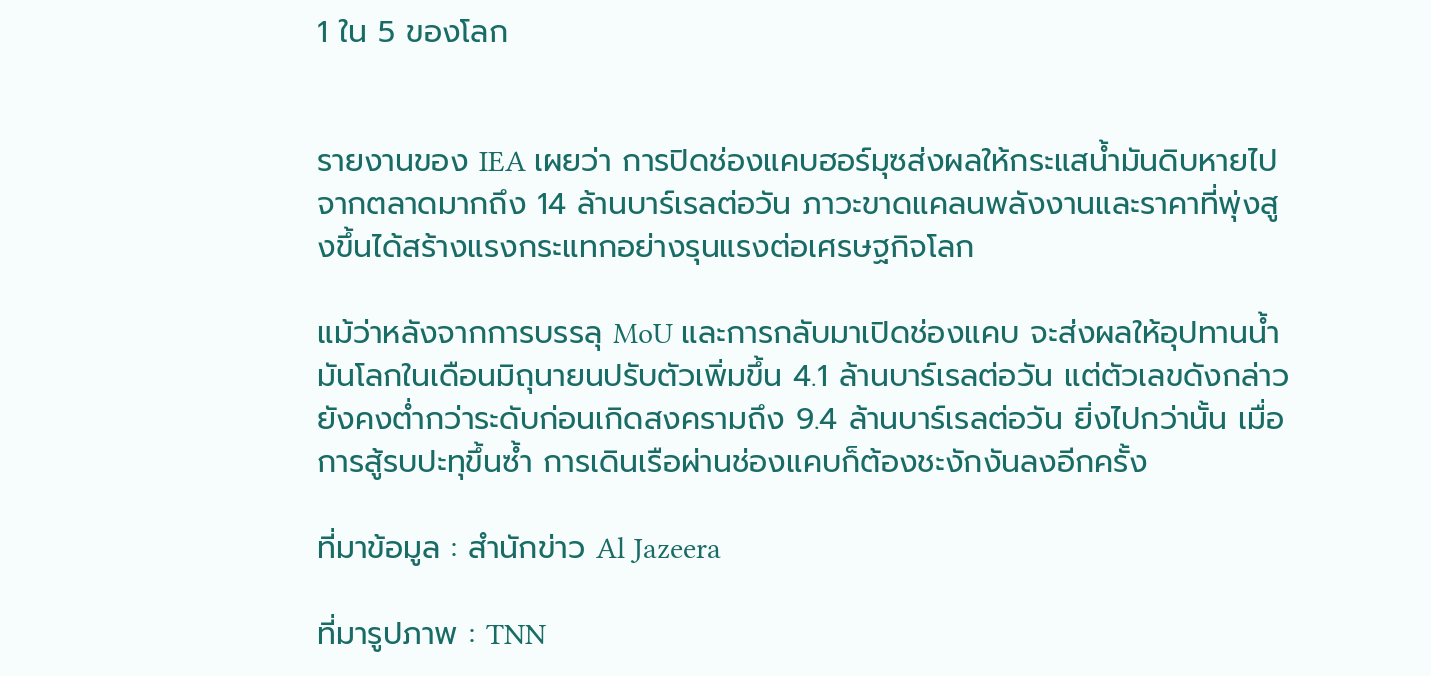1 ใน 5 ของโลก


รายงานของ IEA เผยว่า การปิดช่องแคบฮอร์มุซส่งผลให้กระแสน้ำมันดิบหายไปจากตลาดมากถึง 14 ล้านบาร์เรลต่อวัน ภาวะขาดแคลนพลังงานและราคาที่พุ่งสูงขึ้นได้สร้างแรงกระแทกอย่างรุนแรงต่อเศรษฐกิจโลก

แม้ว่าหลังจากการบรรลุ MoU และการกลับมาเปิดช่องแคบ จะส่งผลให้อุปทานน้ำมันโลกในเดือนมิถุนายนปรับตัวเพิ่มขึ้น 4.1 ล้านบาร์เรลต่อวัน แต่ตัวเลขดังกล่าวยังคงต่ำกว่าระดับก่อนเกิดสงครามถึง 9.4 ล้านบาร์เรลต่อวัน ยิ่งไปกว่านั้น เมื่อการสู้รบปะทุขึ้นซ้ำ การเดินเรือผ่านช่องแคบก็ต้องชะงักงันลงอีกครั้ง

ที่มาข้อมูล : สำนักข่าว Al Jazeera

ที่มารูปภาพ : TNN